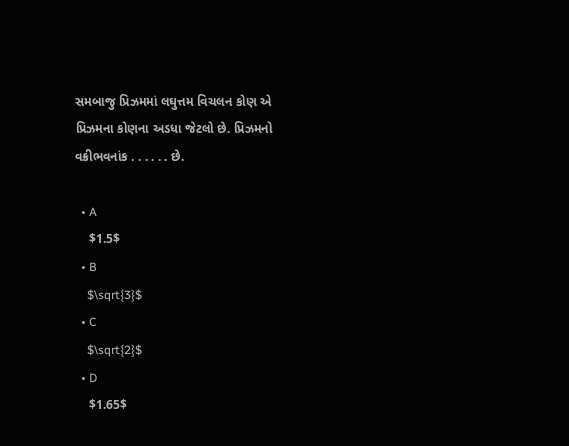સમબાજુ પ્રિઝમમાં લઘુત્તમ વિચલન કોણ એ પ્રિઝમના કોણના અડધા જેટલો છે. પ્રિઝમનો વક્રીભવનાંક . . . . . . છે.

  • A
    $1.5$
  • B
    $\sqrt{3}$
  • C
    $\sqrt{2}$
  • D
    $1.65$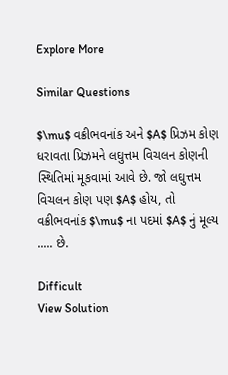Explore More

Similar Questions

$\mu$ વક્રીભવનાંક અને $A$ પ્રિઝમ કોણ ધરાવતા પ્રિઝમને લઘુત્તમ વિચલન કોણની સ્થિતિમાં મૂકવામાં આવે છે. જો લઘુત્તમ વિચલન કોણ પણ $A$ હોય, તો વક્રીભવનાંક $\mu$ ના પદમાં $A$ નું મૂલ્ય ..... છે.

Difficult
View Solution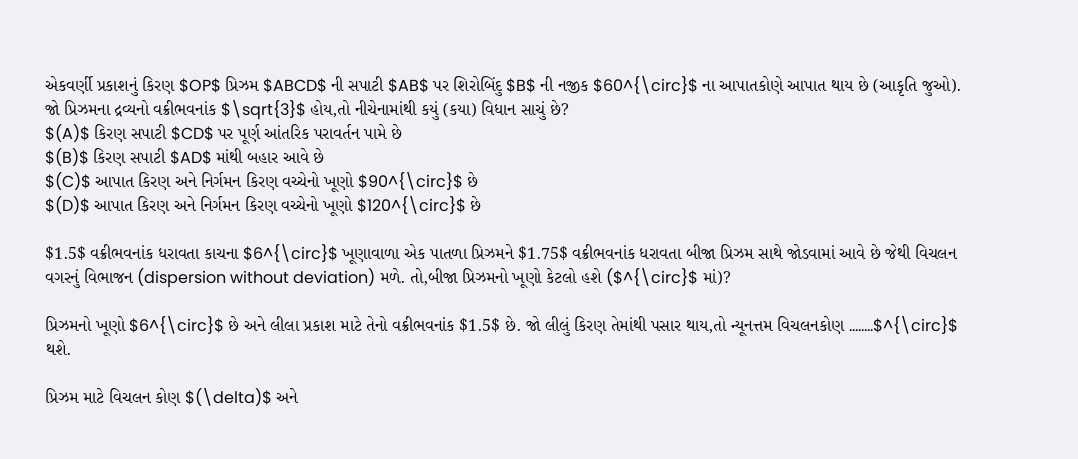એકવર્ણી પ્રકાશનું કિરણ $OP$ પ્રિઝમ $ABCD$ ની સપાટી $AB$ પર શિરોબિંદુ $B$ ની નજીક $60^{\circ}$ ના આપાતકોણે આપાત થાય છે (આકૃતિ જુઓ). જો પ્રિઝમના દ્રવ્યનો વક્રીભવનાંક $\sqrt{3}$ હોય,તો નીચેનામાંથી કયું (કયા) વિધાન સાચું છે?
$(A)$ કિરણ સપાટી $CD$ પર પૂર્ણ આંતરિક પરાવર્તન પામે છે
$(B)$ કિરણ સપાટી $AD$ માંથી બહાર આવે છે
$(C)$ આપાત કિરણ અને નિર્ગમન કિરણ વચ્ચેનો ખૂણો $90^{\circ}$ છે
$(D)$ આપાત કિરણ અને નિર્ગમન કિરણ વચ્ચેનો ખૂણો $120^{\circ}$ છે

$1.5$ વક્રીભવનાંક ધરાવતા કાચના $6^{\circ}$ ખૂણાવાળા એક પાતળા પ્રિઝમને $1.75$ વક્રીભવનાંક ધરાવતા બીજા પ્રિઝમ સાથે જોડવામાં આવે છે જેથી વિચલન વગરનું વિભાજન (dispersion without deviation) મળે. તો,બીજા પ્રિઝમનો ખૂણો કેટલો હશે ($^{\circ}$ માં)?

પ્રિઝમનો ખૂણો $6^{\circ}$ છે અને લીલા પ્રકાશ માટે તેનો વક્રીભવનાંક $1.5$ છે. જો લીલું કિરણ તેમાંથી પસાર થાય,તો ન્યૂનત્તમ વિચલનકોણ ........$^{\circ}$ થશે.

પ્રિઝમ માટે વિચલન કોણ $(\delta)$ અને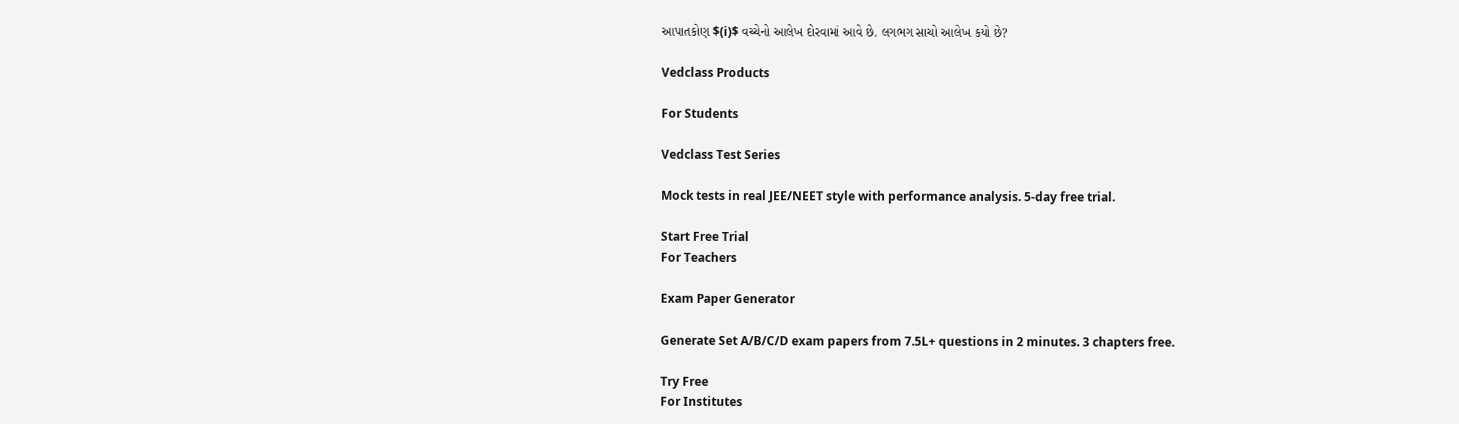આપાતકોણ $(i)$ વચ્ચેનો આલેખ દોરવામાં આવે છે. લગભગ સાચો આલેખ કયો છે?

Vedclass Products

For Students

Vedclass Test Series

Mock tests in real JEE/NEET style with performance analysis. 5-day free trial.

Start Free Trial
For Teachers

Exam Paper Generator

Generate Set A/B/C/D exam papers from 7.5L+ questions in 2 minutes. 3 chapters free.

Try Free
For Institutes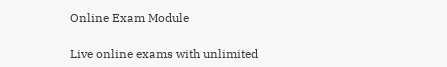Online Exam Module

Live online exams with unlimited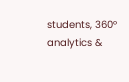students, 360° analytics &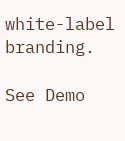white-label branding.

See Demo